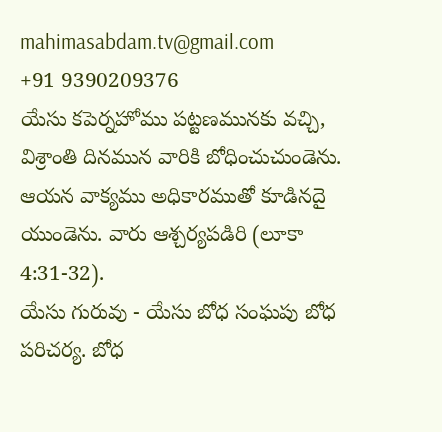mahimasabdam.tv@gmail.com
+91 9390209376
యేసు కపెర్నహోము పట్టణమునకు వచ్చి, విశ్రాంతి దినమున వారికి బోధించుచుండెను. ఆయన వాక్యము అధికారముతో కూడినదై యుండెను. వారు ఆశ్చర్యపడిరి (లూకా 4:31-32).
యేసు గురువు - యేసు బోధ సంఘపు బోధ పరిచర్య. బోధ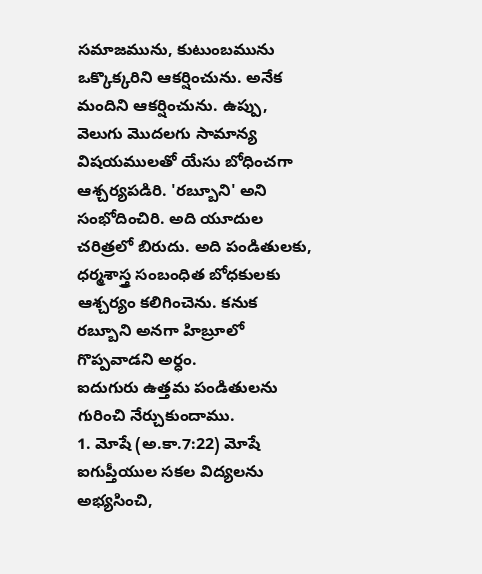సమాజమును, కుటుంబమును ఒక్కొక్కరిని ఆకర్షించును. అనేక మందిని ఆకర్షించును. ఉప్పు, వెలుగు మొదలగు సామాన్య విషయములతో యేసు బోధించగా ఆశ్చర్యపడిరి. 'రబ్బూని' అని సంభోదించిరి. అది యూదుల చరిత్రలో బిరుదు. అది పండితులకు, ధర్మశాస్త్ర సంబంధిత బోధకులకు ఆశ్చర్యం కలిగించెను. కనుక రబ్బూని అనగా హిబ్రూలో గొప్పవాడని అర్ధం.
ఐదుగురు ఉత్తమ పండితులను గురించి నేర్చుకుందాము.
1. మోషే (అ.కా.7:22) మోషే ఐగుప్తీయుల సకల విద్యలను అభ్యసించి,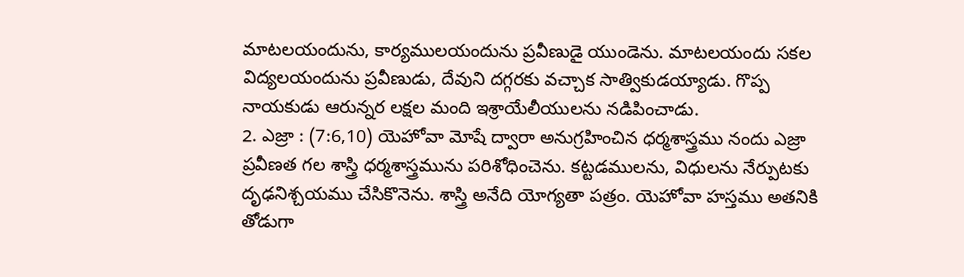మాటలయందును, కార్యములయందును ప్రవీణుడై యుండెను. మాటలయందు సకల విద్యలయందును ప్రవీణుడు, దేవుని దగ్గరకు వచ్చాక సాత్వికుడయ్యాడు. గొప్ప నాయకుడు ఆరున్నర లక్షల మంది ఇశ్రాయేలీయులను నడిపించాడు.
2. ఎజ్రా : (7:6,10) యెహోవా మోషే ద్వారా అనుగ్రహించిన ధర్మశాస్త్రము నందు ఎజ్రా ప్రవీణత గల శాస్త్రి ధర్మశాస్త్రమును పరిశోధించెను. కట్టడములను, విధులను నేర్పుటకు దృఢనిశ్చయము చేసికొనెను. శాస్త్రి అనేది యోగ్యతా పత్రం. యెహోవా హస్తము అతనికి తోడుగా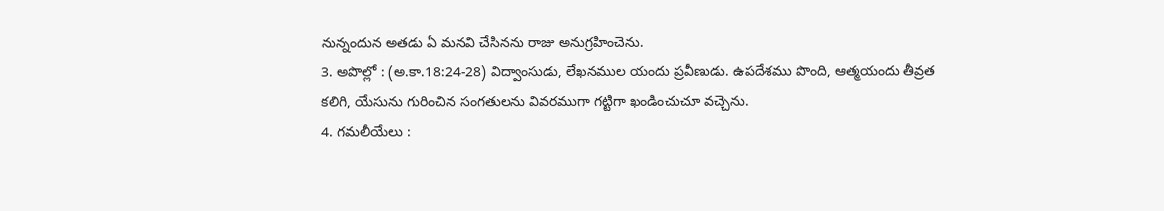నున్నందున అతడు ఏ మనవి చేసినను రాజు అనుగ్రహించెను.
3. అపొల్లో : (అ.కా.18:24-28) విద్వాంసుడు, లేఖనముల యందు ప్రవీణుడు. ఉపదేశము పొంది, ఆత్మయందు తీవ్రత కలిగి, యేసును గురించిన సంగతులను వివరముగా గట్టిగా ఖండించుచూ వచ్చెను.
4. గమలీయేలు :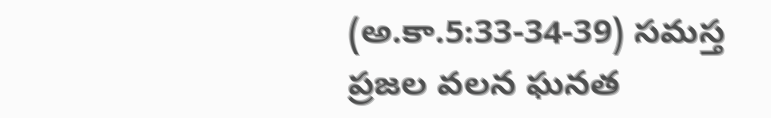(అ.కా.5:33-34-39) సమస్త ప్రజల వలన ఘనత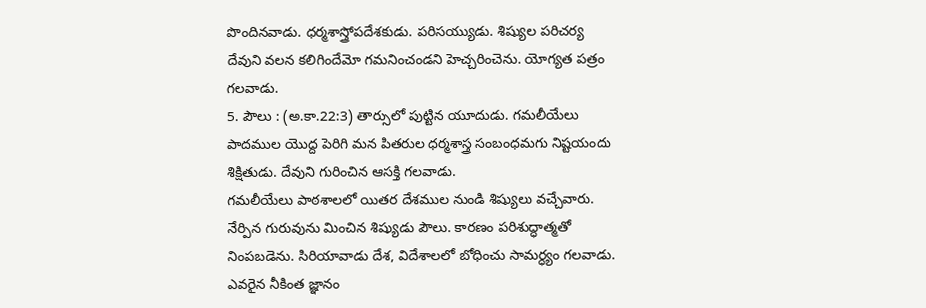పొందినవాడు. ధర్మశాస్త్రోపదేశకుడు. పరిసయ్యుడు. శిష్యుల పరిచర్య దేవుని వలన కలిగిందేమో గమనించండని హెచ్చరించెను. యోగ్యత పత్రం గలవాడు.
5. పౌలు : (అ.కా.22:3) తార్సులో పుట్టిన యూదుడు. గమలీయేలు పాదముల యొద్ద పెరిగి మన పితరుల ధర్మశాస్త్ర సంబంధమగు నిష్టయందు శిక్షితుడు. దేవుని గురించిన ఆసక్తి గలవాడు.
గమలీయేలు పాఠశాలలో యితర దేశముల నుండి శిష్యులు వచ్చేవారు. నేర్పిన గురువును మించిన శిష్యుడు పౌలు. కారణం పరిశుద్ధాత్మతో నింపబడెను. సిరియావాడు దేశ, విదేశాలలో బోధించు సామర్ధ్యం గలవాడు. ఎవరైన నీకింత జ్ఞానం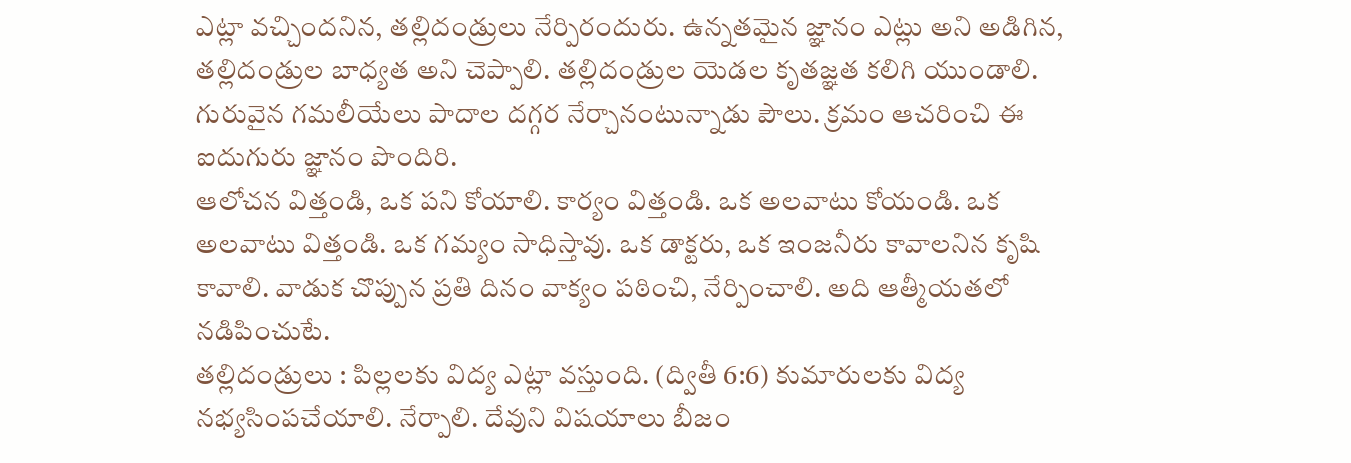ఎట్లా వచ్చిందనిన, తల్లిదండ్రులు నేర్పిరందురు. ఉన్నతమైన జ్ఞానం ఎట్లు అని అడిగిన, తల్లిదండ్రుల బాధ్యత అని చెప్పాలి. తల్లిదండ్రుల యెడల కృతజ్ఞత కలిగి యుండాలి. గురువైన గమలీయేలు పాదాల దగ్గర నేర్చానంటున్నాడు పౌలు. క్రమం ఆచరించి ఈ ఐదుగురు జ్ఞానం పొందిరి.
ఆలోచన విత్తండి, ఒక పని కోయాలి. కార్యం విత్తండి. ఒక అలవాటు కోయండి. ఒక అలవాటు విత్తండి. ఒక గమ్యం సాధిస్తావు. ఒక డాక్టరు, ఒక ఇంజనీరు కావాలనిన కృషి కావాలి. వాడుక చొప్పున ప్రతి దినం వాక్యం పఠించి, నేర్పించాలి. అది ఆత్మీయతలో నడిపించుటే.
తల్లిదండ్రులు : పిల్లలకు విద్య ఎట్లా వస్తుంది. (ద్వితీ 6:6) కుమారులకు విద్య నభ్యసింపచేయాలి. నేర్పాలి. దేవుని విషయాలు బీజం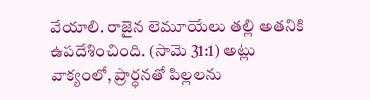వేయాలి. రాజైన లెమూయేలు తల్లి అతనికి ఉపదేశించింది. (సామె 31:1) అట్లు వాక్యంలో, ప్రార్ధనతో పిల్లలను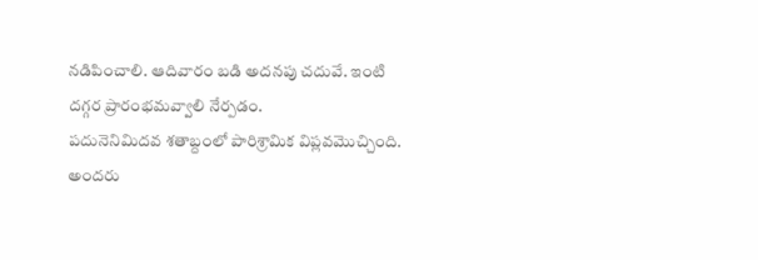నడిపించాలి. ఆదివారం బడి అదనపు చదువే. ఇంటి దగ్గర ప్రారంభమవ్వాలి నేర్పడం.
పదునెనిమిదవ శతాబ్దంలో పారిశ్రామిక విప్లవమొచ్చింది. అందరు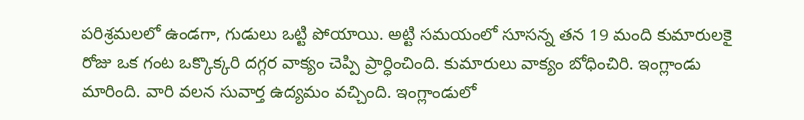పరిశ్రమలలో ఉండగా, గుడులు ఒట్టి పోయాయి. అట్టి సమయంలో సూసన్న తన 19 మంది కుమారులకై రోజు ఒక గంట ఒక్కొక్కరి దగ్గర వాక్యం చెప్పి ప్రార్ధించింది. కుమారులు వాక్యం బోధించిరి. ఇంగ్లాండు మారింది. వారి వలన సువార్త ఉద్యమం వచ్చింది. ఇంగ్లాండులో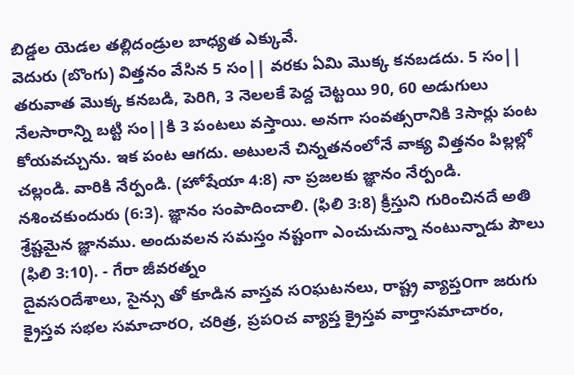బిడ్డల యెడల తల్లిదండ్రుల బాధ్యత ఎక్కువే.
వెదురు (బొంగు) విత్తనం వేసిన 5 సం|| వరకు ఏమి మొక్క కనబడదు. 5 సం|| తరువాత మొక్క కనబడి, పెరిగి, 3 నెలలకే పెద్ద చెట్టయి 90, 60 అడుగులు నేలసారాన్ని బట్టి సం||కి 3 పంటలు వస్తాయి. అనగా సంవత్సరానికి 3సార్లు పంట కోయవచ్చును. ఇక పంట ఆగదు. అటులనే చిన్నతనంలోనే వాక్య విత్తనం పిల్లల్లో చల్లండి. వారికి నేర్పండి. (హోషేయా 4:8) నా ప్రజలకు జ్ఞానం నేర్పండి. నశించకుందురు (6:3). జ్ఞానం సంపాదించాలి. (ఫిలి 3:8) క్రీస్తుని గురించినదే అతి శ్రేష్టమైన జ్ఞానము. అందువలన సమస్తం నష్టంగా ఎంచుచున్నా నంటున్నాడు పౌలు (ఫిలి 3:10). - గేరా జీవరత్నం
దైవస౦దేశాలు, సైన్సు తో కూడిన వాస్తవ స౦ఘటనలు, రాష్ట్ర వ్యాప్త౦గా జరుగు క్రైస్తవ సభల సమాచార౦, చరిత్ర, ప్రప౦చ వ్యాప్త క్రైస్తవ వార్తాసమాచారం,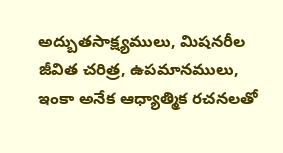అద్బుతసాక్ష్యములు, మిషనరీల జీవిత చరిత్ర, ఉపమానములు, ఇంకా అనేక ఆధ్యాత్మిక రచనలతో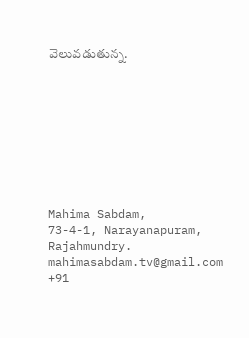వెలువడుతున్న.









Mahima Sabdam,
73-4-1, Narayanapuram,
Rajahmundry.
mahimasabdam.tv@gmail.com
+91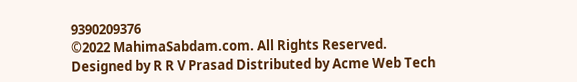9390209376
©2022 MahimaSabdam.com. All Rights Reserved.
Designed by R R V Prasad Distributed by Acme Web Tech